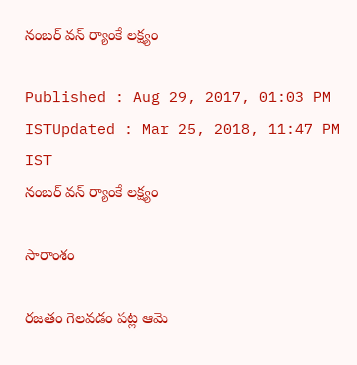నంబ‌ర్ వ‌న్ ర్యాంకే ల‌క్ష్యం

Published : Aug 29, 2017, 01:03 PM ISTUpdated : Mar 25, 2018, 11:47 PM IST
నంబ‌ర్ వ‌న్ ర్యాంకే ల‌క్ష్యం

సారాంశం

రజతం గెలవడం పట్ల ఆమె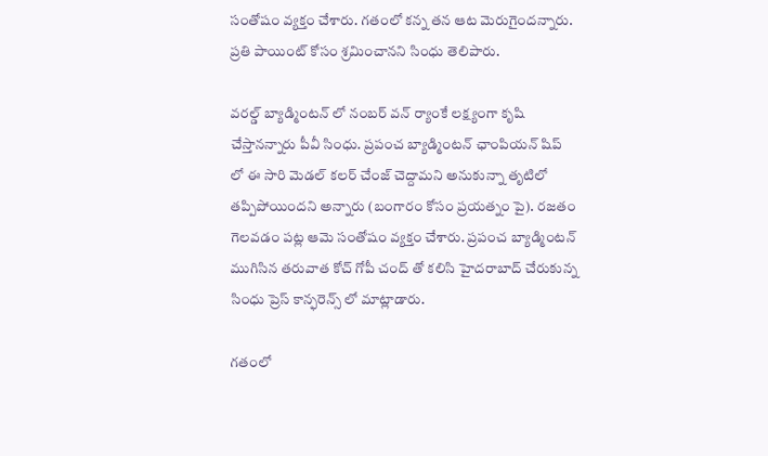సంతోషం వ్యక్తం చేశారు. గ‌తంలో క‌న్న త‌న ఆట మెరుగైంద‌న్నారు. ప్ర‌తి పాయింట్ కోసం శ్ర‌మించాన‌ని సింధు తెలిపారు.

వరల్డ్ బ్యాడ్మింటన్ లో నంబ‌ర్ వ‌న్ ర్యాంకే ల‌క్ష్యంగా కృషి చేస్తాన‌న్నారు పీవీ సింధు. ప్రపంచ బ్యాడ్మింటన్ ఛాంపియన్ షిప్ లో ఈ సారి మెడ‌ల్ క‌ల‌ర్ చేంజ్ చెద్దామ‌ని అనుకున్నా తృటిలో త‌ప్పిపోయింద‌ని అన్నారు (బంగారం కోసం ప్రయత్నం పై). రజతం గెలవడం పట్ల ఆమె సంతోషం వ్యక్తం చేశారు. ప్రపంచ బ్యాడ్మింటన్ ముగిసిన తరువాత కోచ్ గోపీ చంద్ తో కలిసి హైదరాబాద్ చేరుకున్న సింధు ప్రెస్ కాన్ఫరెన్స్ లో మాట్లాడారు.

గ‌తంలో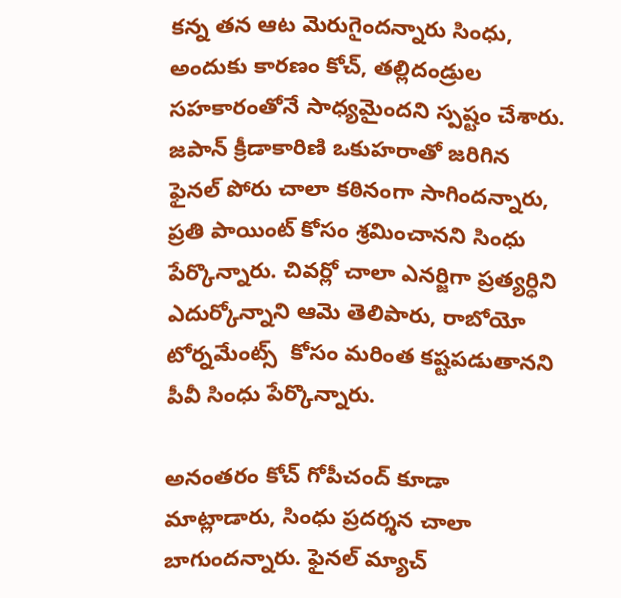క‌న్న త‌న ఆట మెరుగైంద‌న్నారు సింధు, అందుకు కార‌ణం కోచ్, తల్లిదండ్రుల సహకారంతోనే సాధ్యమైందని స్పష్టం చేశారు. జపాన్ క్రీడాకారిణి ఒకుహరాతో జరిగిన ఫైనల్ పోరు చాలా కఠినంగా సాగిందన్నారు, ప్ర‌తి పాయింట్ కోసం శ్ర‌మించాన‌ని సింధు పేర్కొన్నారు. చివర్లో చాలా ఎనర్జిగా ప్ర‌త్య‌ర్ధిని ఎదుర్కోన్నాని ఆమె తెలిపారు, రాబోయో టోర్న‌మేంట్స్  కోసం మ‌రింత క‌ష్ట‌ప‌డుతాన‌ని పీవీ సింధు పేర్కొన్నారు.

అనంత‌రం కోచ్ గోపీచంద్ కూడా మాట్లాడారు, సింధు ప్రదర్శన చాలా బాగుందన్నారు. ఫైనల్ మ్యాచ్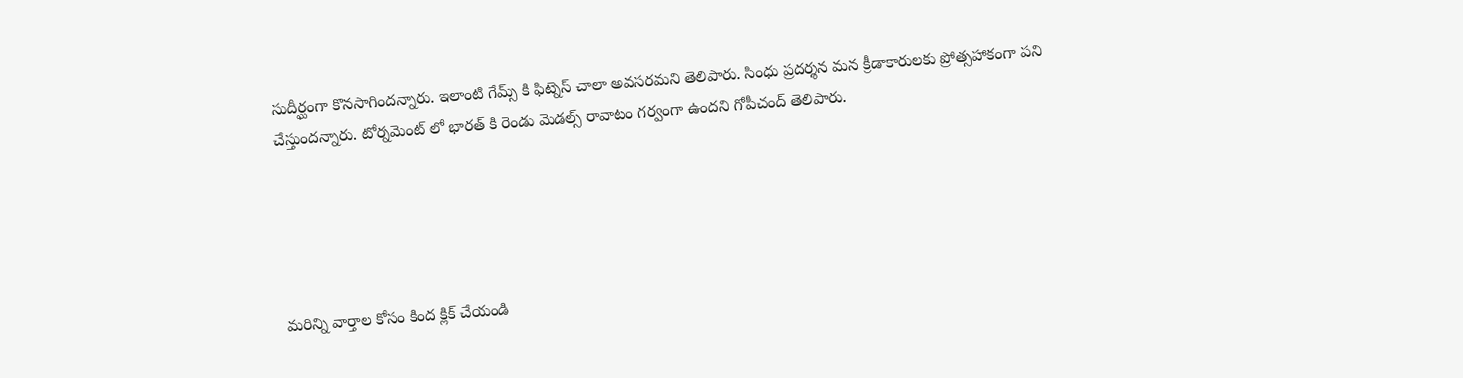సుదీర్ఘంగా కొనసాగిందన్నారు. ఇలాంటి గేమ్స్ కి ఫిట్నెస్ చాలా అవసరమ‌ని తెలిపారు. సింధు ప్రదర్శన మన క్రీడాకారులకు ప్రోత్స‌హాకంగా ప‌ని చేస్తుంద‌న్నారు. టోర్నమెంట్ లో భార‌త్ కి రెండు మెడల్స్ రావాటం గర్వంగా ఉంద‌ని గోపీచంద్ తెలిపారు.





మరిన్ని వార్తాల కోసం కింద క్లిక్ చేయండి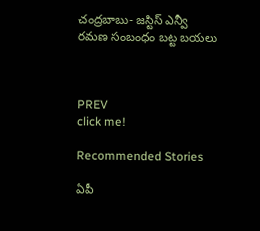చంద్రబాబు- జస్టిస్ ఎన్వీ రమణ సంబంధం బట్ట బయలు



PREV
click me!

Recommended Stories

ఏపీ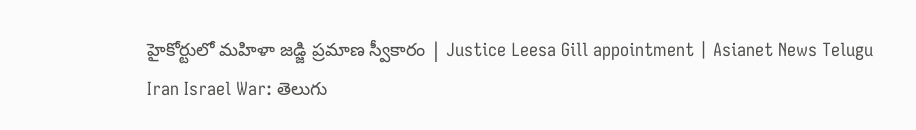హైకోర్టులో మహిళా జడ్జి ప్రమాణ స్వీకారం | Justice Leesa Gill appointment | Asianet News Telugu
Iran Israel War: తెలుగు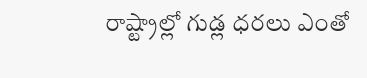రాష్ట్రాల్లో గుడ్ల ధరలు ఎంతో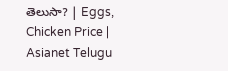తెలుసా? | Eggs, Chicken Price | Asianet Telugu